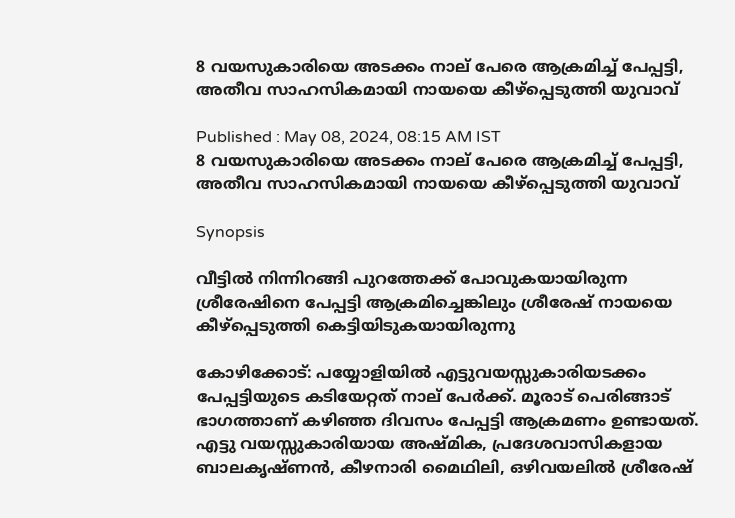8 വയസുകാരിയെ അടക്കം നാല് പേരെ ആക്രമിച്ച് പേപ്പട്ടി, അതീവ സാഹസികമായി നായയെ കീഴ്പ്പെടുത്തി യുവാവ്

Published : May 08, 2024, 08:15 AM IST
8 വയസുകാരിയെ അടക്കം നാല് പേരെ ആക്രമിച്ച് പേപ്പട്ടി, അതീവ സാഹസികമായി നായയെ കീഴ്പ്പെടുത്തി യുവാവ്

Synopsis

വീട്ടില്‍ നിന്നിറങ്ങി പുറത്തേക്ക് പോവുകയായിരുന്ന ശ്രീരേഷിനെ പേപ്പട്ടി ആക്രമിച്ചെങ്കിലും ശ്രീരേഷ് നായയെ കീഴ്‌പ്പെടുത്തി കെട്ടിയിടുകയായിരുന്നു

കോഴിക്കോട്: പയ്യോളിയില്‍ എട്ടുവയസ്സുകാരിയടക്കം പേപ്പട്ടിയുടെ കടിയേറ്റത് നാല് പേര്‍ക്ക്. മൂരാട് പെരിങ്ങാട് ഭാഗത്താണ് കഴിഞ്ഞ ദിവസം പേപ്പട്ടി ആക്രമണം ഉണ്ടായത്. എട്ടു വയസ്സുകാരിയായ അഷ്മിക, പ്രദേശവാസികളായ ബാലകൃഷ്ണന്‍, കീഴനാരി മൈഥിലി, ഒഴിവയലില്‍ ശ്രീരേഷ്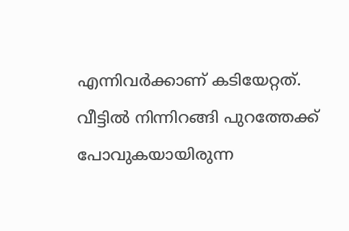എന്നിവര്‍ക്കാണ് കടിയേറ്റത്. വീട്ടില്‍ നിന്നിറങ്ങി പുറത്തേക്ക് പോവുകയായിരുന്ന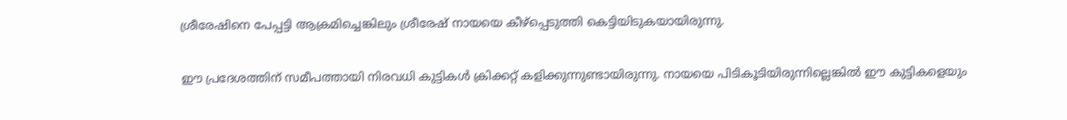ശ്രീരേഷിനെ പേപ്പട്ടി ആക്രമിച്ചെങ്കിലും ശ്രീരേഷ് നായയെ കീഴ്‌പ്പെടുത്തി കെട്ടിയിടുകയായിരുന്നു.

ഈ പ്രദേശത്തിന് സമീപത്തായി നിരവധി കുട്ടികള്‍ ക്രിക്കറ്റ് കളിക്കുന്നുണ്ടായിരുന്നു. നായയെ പിടികൂടിയിരുന്നില്ലെങ്കില്‍ ഈ കുട്ടികളെയും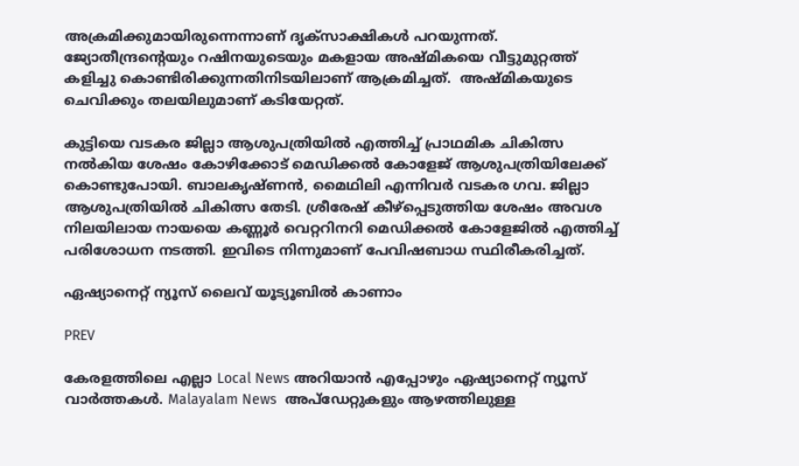അക്രമിക്കുമായിരുന്നെന്നാണ് ദൃക്‌സാക്ഷികള്‍ പറയുന്നത്. ജ്യോതീന്ദ്രന്റെയും റഷിനയുടെയും മകളായ അഷ്മികയെ വീട്ടുമുറ്റത്ത് കളിച്ചു കൊണ്ടിരിക്കുന്നതിനിടയിലാണ് ആക്രമിച്ചത്.  അഷ്മികയുടെ ചെവിക്കും തലയിലുമാണ് കടിയേറ്റത്.

കുട്ടിയെ വടകര ജില്ലാ ആശുപത്രിയില്‍ എത്തിച്ച് പ്രാഥമിക ചികിത്സ നല്‍കിയ ശേഷം കോഴിക്കോട് മെഡിക്കല്‍ കോളേജ് ആശുപത്രിയിലേക്ക് കൊണ്ടുപോയി. ബാലകൃഷ്ണന്‍, മൈഥിലി എന്നിവര്‍ വടകര ഗവ. ജില്ലാ ആശുപത്രിയില്‍ ചികിത്സ തേടി. ശ്രീരേഷ് കീഴ്പ്പെടുത്തിയ ശേഷം അവശ നിലയിലായ നായയെ കണ്ണൂര്‍ വെറ്ററിനറി മെഡിക്കല്‍ കോളേജില്‍ എത്തിച്ച് പരിശോധന നടത്തി. ഇവിടെ നിന്നുമാണ് പേവിഷബാധ സ്ഥിരീകരിച്ചത്.

ഏഷ്യാനെറ്റ് ന്യൂസ് ലൈവ് യൂട്യൂബിൽ കാണാം

PREV

കേരളത്തിലെ എല്ലാ Local News അറിയാൻ എപ്പോഴും ഏഷ്യാനെറ്റ് ന്യൂസ് വാർത്തകൾ. Malayalam News  അപ്‌ഡേറ്റുകളും ആഴത്തിലുള്ള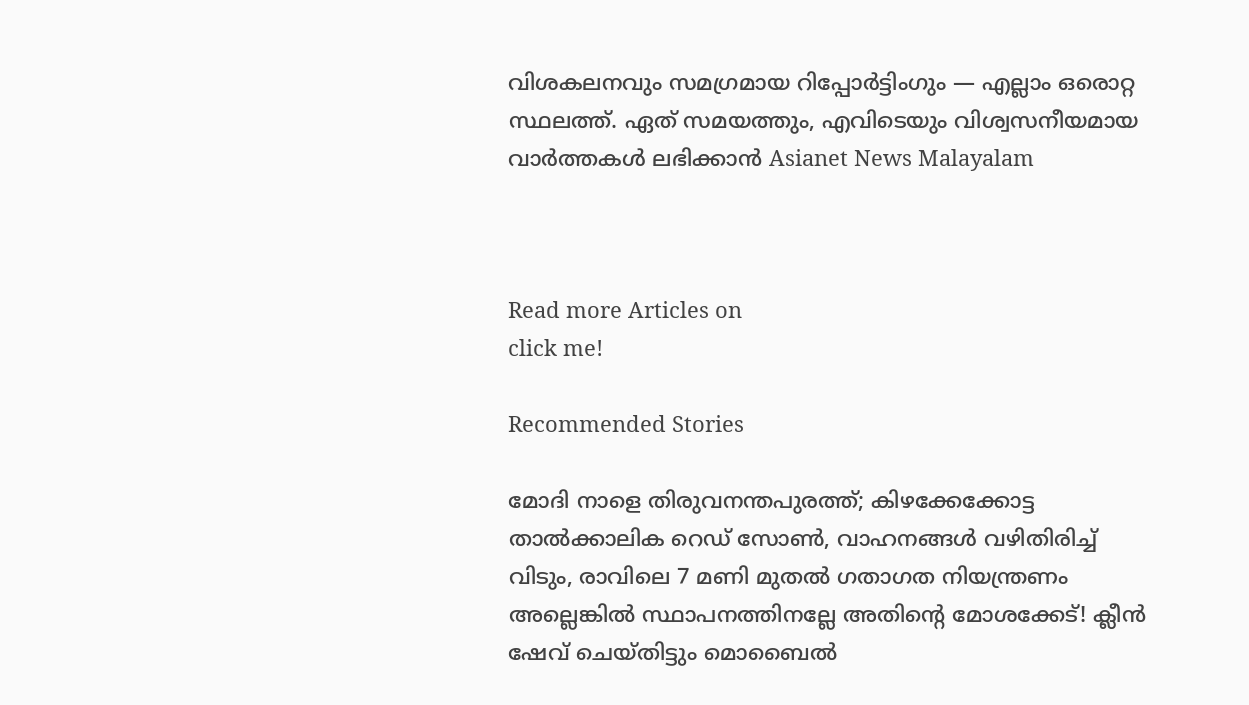വിശകലനവും സമഗ്രമായ റിപ്പോർട്ടിംഗും — എല്ലാം ഒരൊറ്റ സ്ഥലത്ത്. ഏത് സമയത്തും, എവിടെയും വിശ്വസനീയമായ വാർത്തകൾ ലഭിക്കാൻ Asianet News Malayalam



Read more Articles on
click me!

Recommended Stories

മോദി നാളെ തിരുവനന്തപുരത്ത്; കിഴക്കേക്കോട്ട താൽക്കാലിക റെഡ് സോൺ, വാഹനങ്ങൾ വഴിതിരിച്ച് വിടും, രാവിലെ 7 മണി മുതൽ ഗതാഗത നിയന്ത്രണം
അല്ലെങ്കിൽ സ്ഥാപനത്തിനല്ലേ അതിന്റെ മോശക്കേട്! ക്ലീന്‍ ഷേവ് ചെയ്തിട്ടും മൊബൈല്‍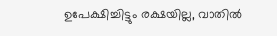ഉപേക്ഷിച്ചിട്ടും രക്ഷയില്ല, വാതില്‍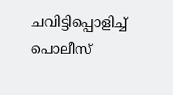ചവിട്ടിപ്പൊളിച്ച് പൊലീസ്